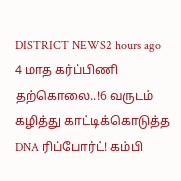DISTRICT NEWS2 hours ago
4 மாத கர்ப்பிணி தற்கொலை..!6 வருடம் கழித்து காட்டிக்கொடுத்த DNA ரிப்போர்ட்! கம்பி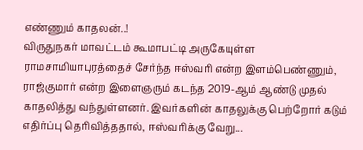எண்ணும் காதலன்..!
விருதுநகர் மாவட்டம் கூமாபட்டி அருகேயுள்ள ராமசாமியாபுரத்தைச் சேர்ந்த ஈஸ்வரி என்ற இளம்பெண்ணும், ராஜ்குமார் என்ற இளைஞரும் கடந்த 2019-ஆம் ஆண்டு முதல் காதலித்து வந்துள்ளனர். இவர்களின் காதலுக்கு பெற்றோர் கடும் எதிர்ப்பு தெரிவித்ததால், ஈஸ்வரிக்கு வேறு...